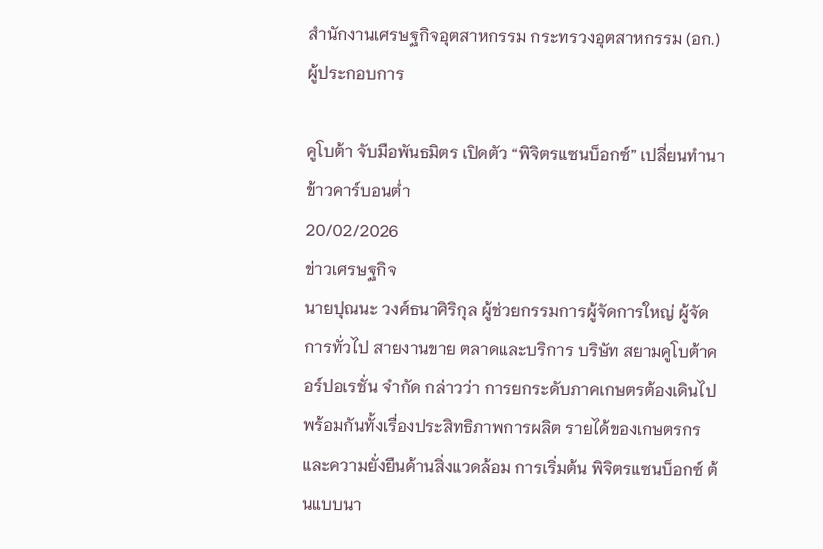สำนักงานเศรษฐกิจอุตสาหกรรม กระทรวงอุตสาหกรรม (อก.)
ผู้ประกอบการ

คูโบต้า จับมือพันธมิตร เปิดตัว “พิจิตรแซนบ็อกซ์” เปลี่ยนทำนาข้าวคาร์บอนต่ำ
20/02/2026
ข่าวเศรษฐกิจ
นายปุณนะ วงศ์ธนาศิริกุล ผู้ช่วยกรรมการผู้จัดการใหญ่ ผู้จัดการทั่วไป สายงานขาย ตลาดและบริการ บริษัท สยามคูโบต้าคอร์ปอเรชั่น จำกัด กล่าวว่า การยกระดับภาคเกษตรต้องเดินไปพร้อมกันทั้งเรื่องประสิทธิภาพการผลิต รายได้ของเกษตรกร และความยั่งยืนด้านสิ่งแวดล้อม การเริ่มต้น พิจิตรแซนบ็อกซ์ ต้นแบบนา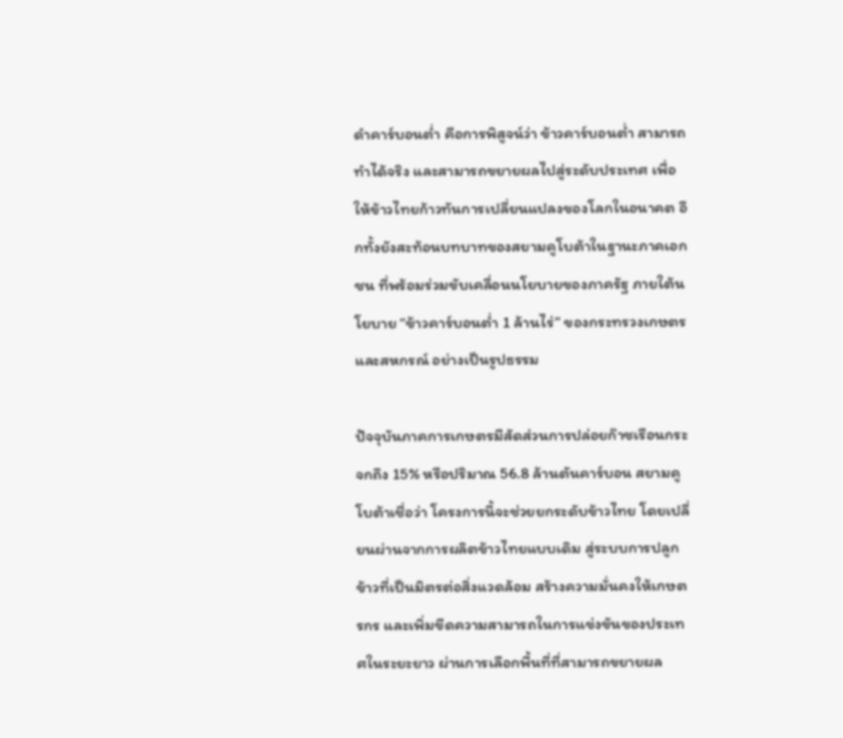ดำคาร์บอนต่ำ คือการพิสูจน์ว่า ข้าวคาร์บอนต่ำ สามารถทำได้จริง และสามารถขยายผลไปสู่ระดับประเทศ เพื่อให้ข้าวไทยก้าวทันการเปลี่ยนแปลงของโลกในอนาคต อีกทั้งยังสะท้อนบทบาทของสยามคูโบต้าในฐานะภาคเอกชน ที่พร้อมร่วมขับเคลื่อนนโยบายของภาครัฐ ภายใต้นโยบาย “ข้าวคาร์บอนต่ำ 1 ล้านไร่” ของกระทรวงเกษตรและสหกรณ์ อย่างเป็นรูปธรรม

ปัจจุบันภาคการเกษตรมีสัดส่วนการปล่อยก๊าซเรือนกระจกถึง 15% หรือปริมาณ 56.8 ล้านตันคาร์บอน สยามคูโบต้าเชื่อว่า โครงการนี้จะช่วยยกระดับข้าวไทย โดยเปลี่ยนผ่านจากการผลิตข้าวไทยแบบเดิม สู่ระบบการปลูกข้าวที่เป็นมิตรต่อสิ่งแวดล้อม สร้างความมั่นคงให้เกษตรกร และเพิ่มขีดความสามารถในการแข่งขันของประเทศในระยะยาว ผ่านการเลือกพื้นที่ที่สามารถขยายผล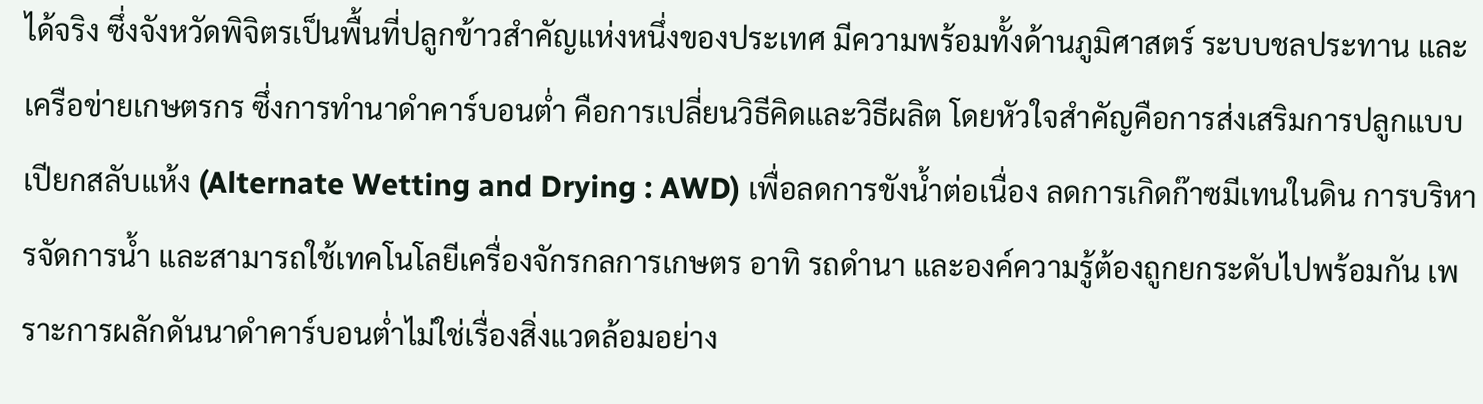ได้จริง ซึ่งจังหวัดพิจิตรเป็นพื้นที่ปลูกข้าวสำคัญแห่งหนึ่งของประเทศ มีความพร้อมทั้งด้านภูมิศาสตร์ ระบบชลประทาน และเครือข่ายเกษตรกร ซึ่งการทำนาดำคาร์บอนต่ำ คือการเปลี่ยนวิธีคิดและวิธีผลิต โดยหัวใจสำคัญคือการส่งเสริมการปลูกแบบเปียกสลับแห้ง (Alternate Wetting and Drying : AWD) เพื่อลดการขังน้ำต่อเนื่อง ลดการเกิดก๊าซมีเทนในดิน การบริหารจัดการน้ำ และสามารถใช้เทคโนโลยีเครื่องจักรกลการเกษตร อาทิ รถดำนา และองค์ความรู้ต้องถูกยกระดับไปพร้อมกัน เพราะการผลักดันนาดำคาร์บอนต่ำไม่ใช่เรื่องสิ่งแวดล้อมอย่าง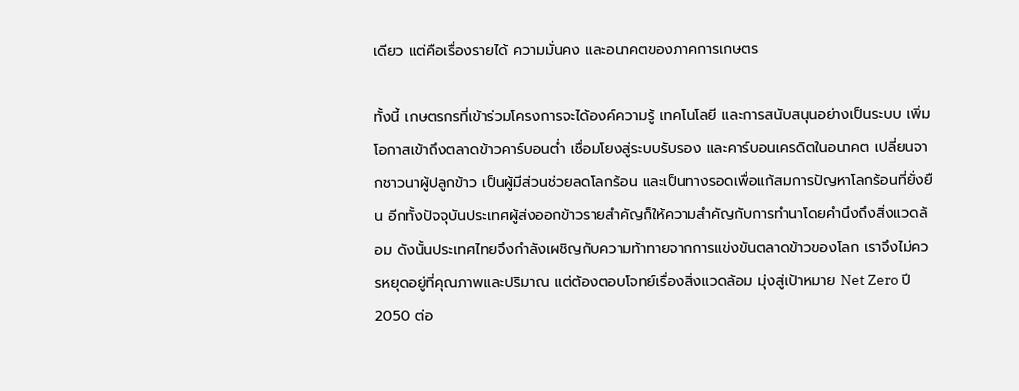เดียว แต่คือเรื่องรายได้ ความมั่นคง และอนาคตของภาคการเกษตร

ทั้งนี้ เกษตรกรที่เข้าร่วมโครงการจะได้องค์ความรู้ เทคโนโลยี และการสนับสนุนอย่างเป็นระบบ เพิ่มโอกาสเข้าถึงตลาดข้าวคาร์บอนต่ำ เชื่อมโยงสู่ระบบรับรอง และคาร์บอนเครดิตในอนาคต เปลี่ยนจากชาวนาผู้ปลูกข้าว เป็นผู้มีส่วนช่วยลดโลกร้อน และเป็นทางรอดเพื่อแก้สมการปัญหาโลกร้อนที่ยั่งยืน อีกทั้งปัจจุบันประเทศผู้ส่งออกข้าวรายสำคัญก็ให้ความสำคัญกับการทำนาโดยคำนึงถึงสิ่งแวดล้อม ดังนั้นประเทศไทยจึงกำลังเผชิญกับความท้าทายจากการแข่งขันตลาดข้าวของโลก เราจึงไม่ควรหยุดอยู่ที่คุณภาพและปริมาณ แต่ต้องตอบโจทย์เรื่องสิ่งแวดล้อม มุ่งสู่เป้าหมาย Net Zero ปี 2050 ต่อ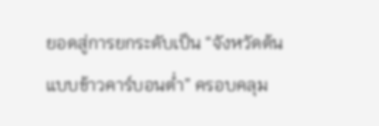ยอดสู่การยกระดับเป็น “จังหวัดต้นแบบข้าวคาร์บอนต่ำ” ครอบคลุม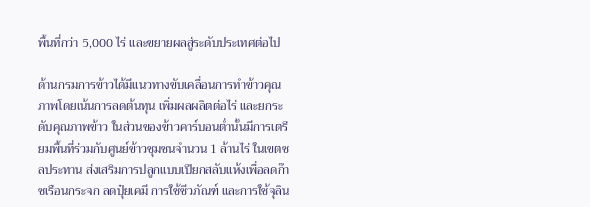พื้นที่กว่า 5,000 ไร่ และขยายผลสู่ระดับประเทศต่อไป

ด้านกรมการข้าวได้มีแนวทางขับเคลื่อนการทำข้าวคุณภาพโดยเน้นการลดต้นทุน เพิ่มผลผลิตต่อไร่ และยกระดับคุณภาพข้าว ในส่วนของข้าวคาร์บอนต่ำนั้นมีการเตรียมพื้นที่ร่วมกับศูนย์ข้าวชุมชนจำนวน 1 ล้านไร่ ในเขตชลประทาน ส่งเสริมการปลูกแบบเปียกสลับแห้งเพื่อลดก๊าซเรือนกระจก ลดปุ๋ยเคมี การใช้ชีวภัณฑ์ และการใช้จุลิน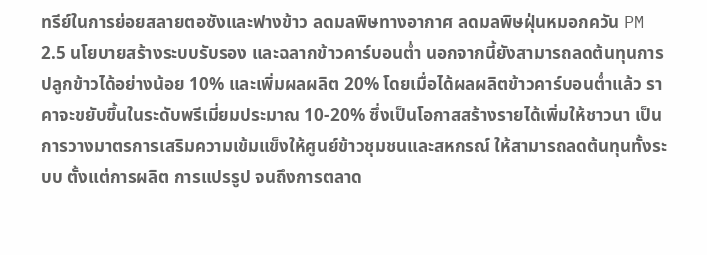ทรีย์ในการย่อยสลายตอซังและฟางข้าว ลดมลพิษทางอากาศ ลดมลพิษฝุ่นหมอกควัน PM 2.5 นโยบายสร้างระบบรับรอง และฉลากข้าวคาร์บอนต่ำ นอกจากนี้ยังสามารถลดต้นทุนการปลูกข้าวได้อย่างน้อย 10% และเพิ่มผลผลิต 20% โดยเมื่อได้ผลผลิตข้าวคาร์บอนต่ำแล้ว ราคาจะขยับขึ้นในระดับพรีเมี่ยมประมาณ 10-20% ซึ่งเป็นโอกาสสร้างรายได้เพิ่มให้ชาวนา เป็นการวางมาตรการเสริมความเข้มแข็งให้ศูนย์ข้าวชุมชนและสหกรณ์ ให้สามารถลดต้นทุนทั้งระบบ ตั้งแต่การผลิต การแปรรูป จนถึงการตลาด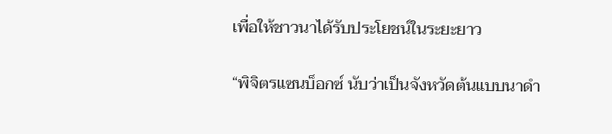เพื่อให้ชาวนาได้รับประโยชน์ในระยะยาว

“พิจิตรแซนบ็อกซ์ นับว่าเป็นจังหวัดต้นแบบนาดำ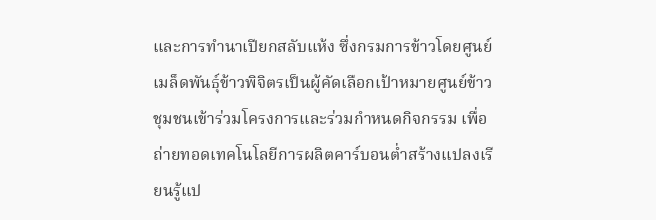และการทำนาเปียกสลับแห้ง ซึ่งกรมการข้าวโดยศูนย์เมล็ดพันธุ์ข้าวพิจิตรเป็นผู้คัดเลือกเป้าหมายศูนย์ข้าวชุมชนเข้าร่วมโครงการและร่วมกำหนดกิจกรรม เพื่อถ่ายทอดเทคโนโลยีการผลิตคาร์บอนต่ำสร้างแปลงเรียนรู้แป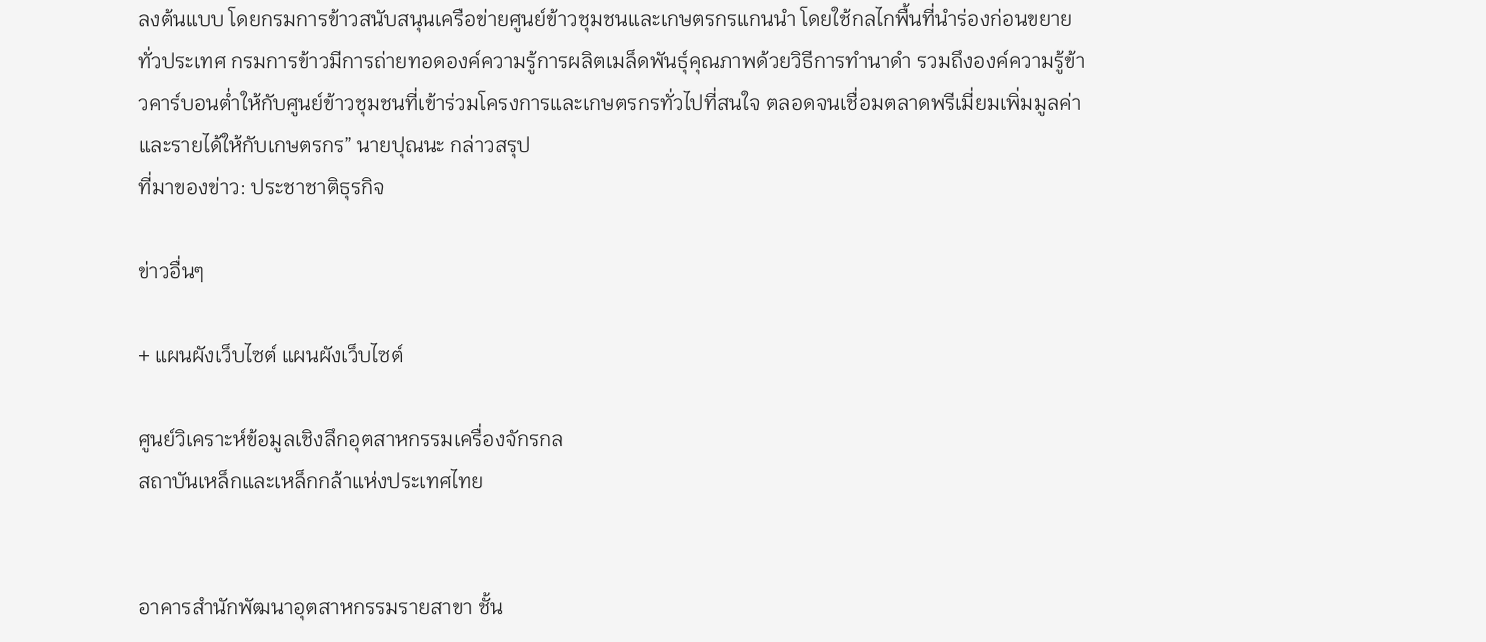ลงต้นแบบ โดยกรมการข้าวสนับสนุนเครือข่ายศูนย์ข้าวชุมชนและเกษตรกรแกนนำ โดยใช้กลไกพื้นที่นำร่องก่อนขยายทั่วประเทศ กรมการข้าวมีการถ่ายทอดองค์ความรู้การผลิตเมล็ดพันธุ์คุณภาพด้วยวิธีการทำนาดำ รวมถึงองค์ความรู้ข้าวคาร์บอนต่ำให้กับศูนย์ข้าวชุมชนที่เข้าร่วมโครงการและเกษตรกรทั่วไปที่สนใจ ตลอดจนเชื่อมตลาดพรีเมี่ยมเพิ่มมูลค่าและรายได้ให้กับเกษตรกร” นายปุณนะ กล่าวสรุป
ที่มาของข่าว: ประชาชาติธุรกิจ

ข่าวอื่นๆ

+ แผนผังเว็บไซต์ แผนผังเว็บไซต์

ศูนย์วิเคราะห์ข้อมูลเชิงลึกอุตสาหกรรมเครื่องจักรกล
สถาบันเหล็กและเหล็กกล้าแห่งประเทศไทย


อาคารสำนักพัฒนาอุตสาหกรรมรายสาขา ชั้น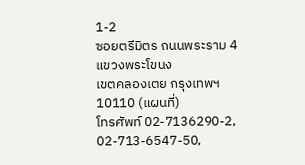1-2
ซอยตรีมิตร ถนนพระราม 4 แขวงพระโขนง
เขตคลองเตย กรุงเทพฯ 10110 (แผนที่)
โทรศัพท์ 02-7136290-2, 02-713-6547-50,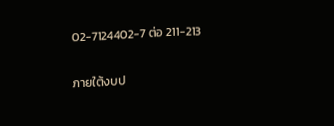02-7124402-7 ต่อ 211-213


ภายใต้งบป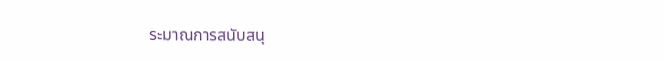ระมาณการสนับสนุ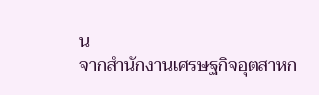น
จากสำนักงานเศรษฐกิจอุตสาหก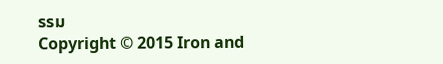รรม
Copyright © 2015 Iron and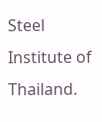Steel Institute of Thailand.